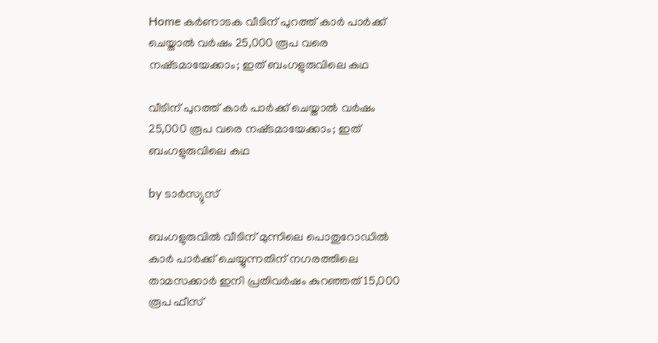Home കർണാടക വീടിന് പുറത്ത് കാര്‍ പാര്‍ക്ക് ചെയ്താല്‍ വര്‍ഷം 25,000 രൂപ വരെ നഷ്‌ടമായേക്കാം; ഇത് ബംഗളുരുവിലെ കഥ

വീടിന് പുറത്ത് കാര്‍ പാര്‍ക്ക് ചെയ്താല്‍ വര്‍ഷം 25,000 രൂപ വരെ നഷ്‌ടമായേക്കാം; ഇത് ബംഗളുരുവിലെ കഥ

by ടാർസ്യുസ്

ബംഗളുരുവില്‍ വീടിന് മുന്നിലെ പൊതുറോഡില്‍ കാർ പാർക്ക് ചെയ്യുന്നതിന് നഗരത്തിലെ താമസക്കാർ ഇനി പ്രതിവർഷം കുറഞ്ഞത് 15,000 രൂപ ഫീസ്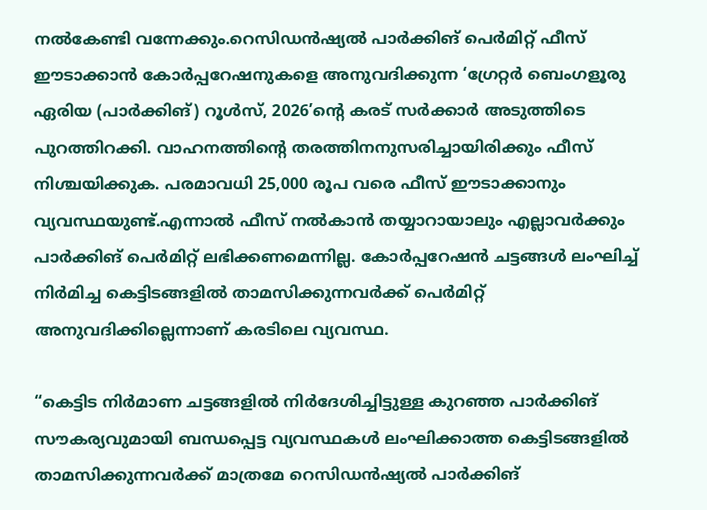നല്‍കേണ്ടി വന്നേക്കും.റെസിഡൻഷ്യല്‍ പാർക്കിങ് പെർമിറ്റ് ഫീസ് ഈടാക്കാൻ കോർപ്പറേഷനുകളെ അനുവദിക്കുന്ന ‘ഗ്രേറ്റർ ബെംഗളൂരു ഏരിയ (പാർക്കിങ്) റൂള്‍സ്, 2026’ന്റെ കരട് സർക്കാർ അടുത്തിടെ പുറത്തിറക്കി. വാഹനത്തിന്റെ തരത്തിനനുസരിച്ചായിരിക്കും ഫീസ് നിശ്ചയിക്കുക. പരമാവധി 25,000 രൂപ വരെ ഫീസ് ഈടാക്കാനും വ്യവസ്ഥയുണ്ട്.എന്നാല്‍ ഫീസ് നല്‍കാൻ തയ്യാറായാലും എല്ലാവർക്കും പാർക്കിങ് പെർമിറ്റ് ലഭിക്കണമെന്നില്ല. കോർപ്പറേഷൻ ചട്ടങ്ങള്‍ ലംഘിച്ച്‌ നിർമിച്ച കെട്ടിടങ്ങളില്‍ താമസിക്കുന്നവർക്ക് പെർമിറ്റ് അനുവദിക്കില്ലെന്നാണ് കരടിലെ വ്യവസ്ഥ.

“കെട്ടിട നിർമാണ ചട്ടങ്ങളില്‍ നിർദേശിച്ചിട്ടുള്ള കുറഞ്ഞ പാർക്കിങ് സൗകര്യവുമായി ബന്ധപ്പെട്ട വ്യവസ്ഥകള്‍ ലംഘിക്കാത്ത കെട്ടിടങ്ങളില്‍ താമസിക്കുന്നവർക്ക് മാത്രമേ റെസിഡൻഷ്യല്‍ പാർക്കിങ്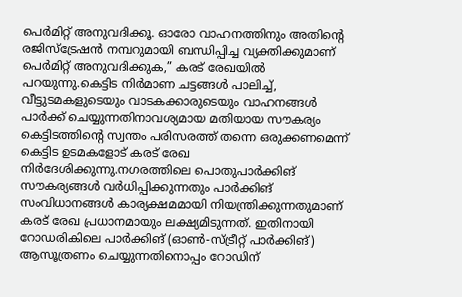പെർമിറ്റ് അനുവദിക്കൂ. ഓരോ വാഹനത്തിനും അതിന്റെ രജിസ്ട്രേഷൻ നമ്പറുമായി ബന്ധിപ്പിച്ച വ്യക്തിക്കുമാണ് പെർമിറ്റ് അനുവദിക്കുക,” കരട് രേഖയില്‍ പറയുന്നു.കെട്ടിട നിർമാണ ചട്ടങ്ങള്‍ പാലിച്ച്‌, വീട്ടുടമകളുടെയും വാടകക്കാരുടെയും വാഹനങ്ങള്‍ പാർക്ക് ചെയ്യുന്നതിനാവശ്യമായ മതിയായ സൗകര്യം കെട്ടിടത്തിന്റെ സ്വന്തം പരിസരത്ത് തന്നെ ഒരുക്കണമെന്ന് കെട്ടിട ഉടമകളോട് കരട് രേഖ നിർദേശിക്കുന്നു.നഗരത്തിലെ പൊതുപാർക്കിങ് സൗകര്യങ്ങള്‍ വർധിപ്പിക്കുന്നതും പാർക്കിങ് സംവിധാനങ്ങള്‍ കാര്യക്ഷമമായി നിയന്ത്രിക്കുന്നതുമാണ് കരട് രേഖ പ്രധാനമായും ലക്ഷ്യമിടുന്നത്. ഇതിനായി റോഡരികിലെ പാർക്കിങ് (ഓണ്‍-സ്ട്രീറ്റ് പാർക്കിങ്) ആസൂത്രണം ചെയ്യുന്നതിനൊപ്പം റോഡിന്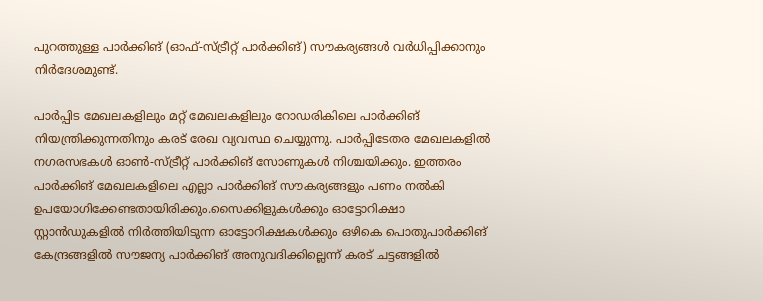പുറത്തുള്ള പാർക്കിങ് (ഓഫ്-സ്ട്രീറ്റ് പാർക്കിങ്) സൗകര്യങ്ങള്‍ വർധിപ്പിക്കാനും നിർദേശമുണ്ട്.

പാർപ്പിട മേഖലകളിലും മറ്റ് മേഖലകളിലും റോഡരികിലെ പാർക്കിങ് നിയന്ത്രിക്കുന്നതിനും കരട് രേഖ വ്യവസ്ഥ ചെയ്യുന്നു. പാർപ്പിടേതര മേഖലകളില്‍ നഗരസഭകള്‍ ഓണ്‍-സ്ട്രീറ്റ് പാർക്കിങ് സോണുകള്‍ നിശ്ചയിക്കും. ഇത്തരം പാർക്കിങ് മേഖലകളിലെ എല്ലാ പാർക്കിങ് സൗകര്യങ്ങളും പണം നല്‍കി ഉപയോഗിക്കേണ്ടതായിരിക്കും.സൈക്കിളുകള്‍ക്കും ഓട്ടോറിക്ഷാ സ്റ്റാൻഡുകളില്‍ നിർത്തിയിടുന്ന ഓട്ടോറിക്ഷകള്‍ക്കും ഒഴികെ പൊതുപാർക്കിങ് കേന്ദ്രങ്ങളില്‍ സൗജന്യ പാർക്കിങ് അനുവദിക്കില്ലെന്ന് കരട് ചട്ടങ്ങളില്‍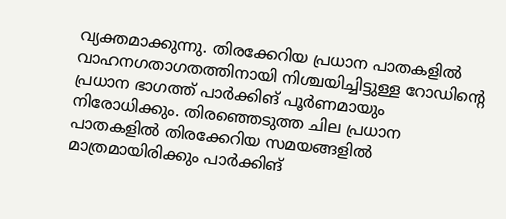വ്യക്തമാക്കുന്നു. തിരക്കേറിയ പ്രധാന പാതകളില്‍ വാഹനഗതാഗതത്തിനായി നിശ്ചയിച്ചിട്ടുള്ള റോഡിന്റെ പ്രധാന ഭാഗത്ത് പാർക്കിങ് പൂർണമായും നിരോധിക്കും. തിരഞ്ഞെടുത്ത ചില പ്രധാന പാതകളില്‍ തിരക്കേറിയ സമയങ്ങളില്‍ മാത്രമായിരിക്കും പാർക്കിങ്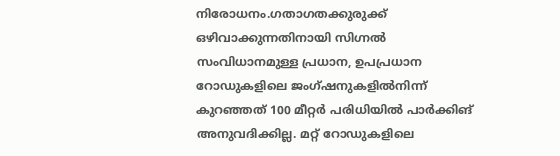നിരോധനം.ഗതാഗതക്കുരുക്ക് ഒഴിവാക്കുന്നതിനായി സിഗ്നല്‍ സംവിധാനമുള്ള പ്രധാന, ഉപപ്രധാന റോഡുകളിലെ ജംഗ്ഷനുകളില്‍നിന്ന് കുറഞ്ഞത് 100 മീറ്റർ പരിധിയില്‍ പാർക്കിങ് അനുവദിക്കില്ല. മറ്റ് റോഡുകളിലെ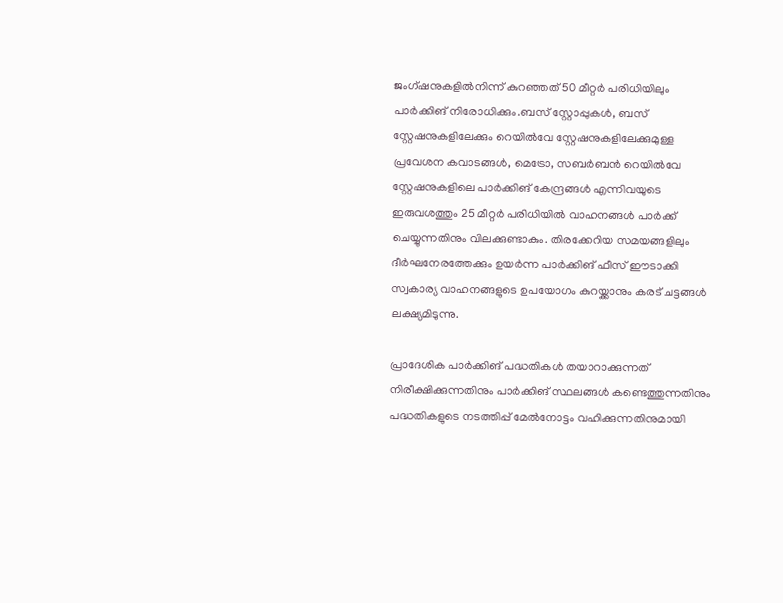ജംഗ്ഷനുകളില്‍നിന്ന് കുറഞ്ഞത് 50 മീറ്റർ പരിധിയിലും പാർക്കിങ് നിരോധിക്കും.ബസ് സ്റ്റോപ്പുകള്‍, ബസ് സ്റ്റേഷനുകളിലേക്കും റെയില്‍വേ സ്റ്റേഷനുകളിലേക്കുമുള്ള പ്രവേശന കവാടങ്ങള്‍, മെട്രോ, സബർബൻ റെയില്‍വേ സ്റ്റേഷനുകളിലെ പാർക്കിങ് കേന്ദ്രങ്ങള്‍ എന്നിവയുടെ ഇരുവശത്തും 25 മീറ്റർ പരിധിയില്‍ വാഹനങ്ങള്‍ പാർക്ക് ചെയ്യുന്നതിനും വിലക്കുണ്ടാകും. തിരക്കേറിയ സമയങ്ങളിലും ദീർഘനേരത്തേക്കും ഉയർന്ന പാർക്കിങ് ഫീസ് ഈടാക്കി സ്വകാര്യ വാഹനങ്ങളുടെ ഉപയോഗം കുറയ്ക്കാനും കരട് ചട്ടങ്ങള്‍ ലക്ഷ്യമിടുന്നു.

പ്രാദേശിക പാർക്കിങ് പദ്ധതികള്‍ തയാറാക്കുന്നത് നിരീക്ഷിക്കുന്നതിനും പാർക്കിങ് സ്ഥലങ്ങള്‍ കണ്ടെത്തുന്നതിനും പദ്ധതികളുടെ നടത്തിപ്പ് മേല്‍നോട്ടം വഹിക്കുന്നതിനുമായി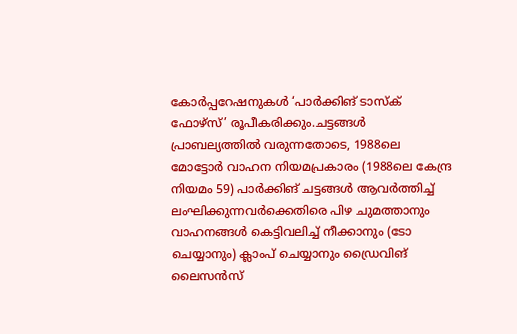കോർപ്പറേഷനുകള്‍ ‘പാർക്കിങ് ടാസ്‌ക് ഫോഴ്‌സ്’ രൂപീകരിക്കും.ചട്ടങ്ങള്‍ പ്രാബല്യത്തില്‍ വരുന്നതോടെ, 1988ലെ മോട്ടോർ വാഹന നിയമപ്രകാരം (1988ലെ കേന്ദ്ര നിയമം 59) പാർക്കിങ് ചട്ടങ്ങള്‍ ആവർത്തിച്ച്‌ ലംഘിക്കുന്നവർക്കെതിരെ പിഴ ചുമത്താനും വാഹനങ്ങള്‍ കെട്ടിവലിച്ച്‌ നീക്കാനും (ടോ ചെയ്യാനും) ക്ലാംപ് ചെയ്യാനും ഡ്രൈവിങ് ലൈസൻസ്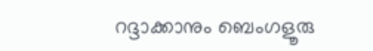റദ്ദാക്കാനും ബെംഗളൂരു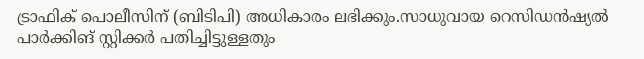ട്രാഫിക് പൊലീസിന് (ബിടിപി) അധികാരം ലഭിക്കും.സാധുവായ റെസിഡൻഷ്യല്‍ പാർക്കിങ് സ്റ്റിക്കർ പതിച്ചിട്ടുള്ളതും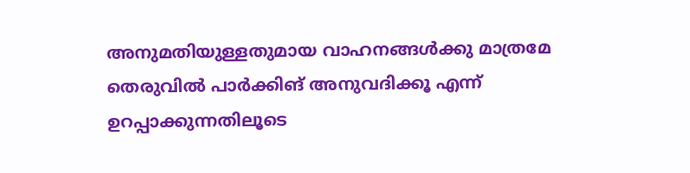അനുമതിയുള്ളതുമായ വാഹനങ്ങള്‍ക്കു മാത്രമേ തെരുവില്‍ പാർക്കിങ് അനുവദിക്കൂ എന്ന് ഉറപ്പാക്കുന്നതിലൂടെ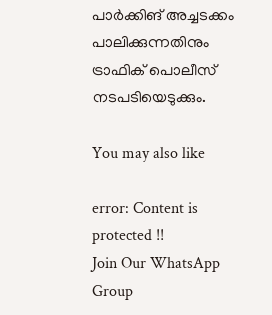പാർക്കിങ് അച്ചടക്കം പാലിക്കുന്നതിനും ട്രാഫിക് പൊലീസ് നടപടിയെടുക്കും.

You may also like

error: Content is protected !!
Join Our WhatsApp Group